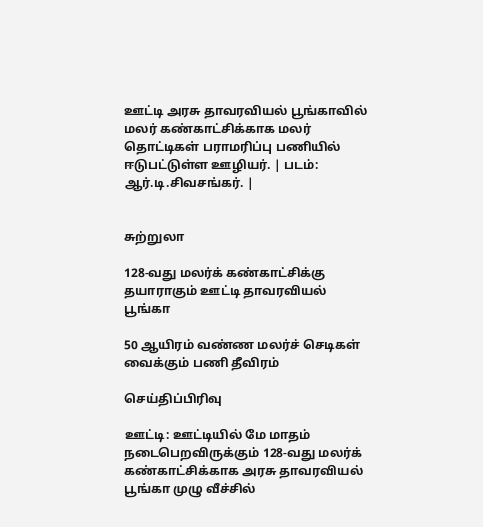ஊட்டி அரசு தாவரவியல் பூங்காவில் மலர் கண்காட்சிக்காக மலர் தொட்டிகள் பராமரிப்பு பணியில் ஈடுபட்டுள்ள ஊழியர். | படம்: ஆர்.டி.சிவசங்கர். |


சுற்றுலா

128-வது மலர்க் கண்காட்சிக்கு தயாராகும் ஊட்டி தாவரவியல் பூங்கா

50 ஆயிரம் வண்ண மலர்ச் செடிகள் வைக்கும் பணி தீவிரம்

செய்திப்பிரிவு

ஊட்டி: ஊட்டியில் மே மாதம் நடைபெறவிருக்கும் 128-வது மலர்க் கண்காட்சிக்காக அரசு தாவரவியல் பூங்கா முழு வீச்சில்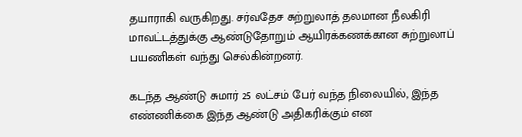தயாராகி வருகிறது. சர்வதேச சுற்றுலாத் தலமான நீலகிரி மாவட்டத்துக்கு ஆண்டுதோறும் ஆயிரக்கணக்கான சுற்றுலாப் பயணிகள் வந்து செல்கின்றனர்.

கடந்த ஆண்டு சுமார் 25 லட்சம் பேர் வந்த நிலையில், இந்த எண்ணிக்கை இந்த ஆண்டு அதிகரிக்கும் என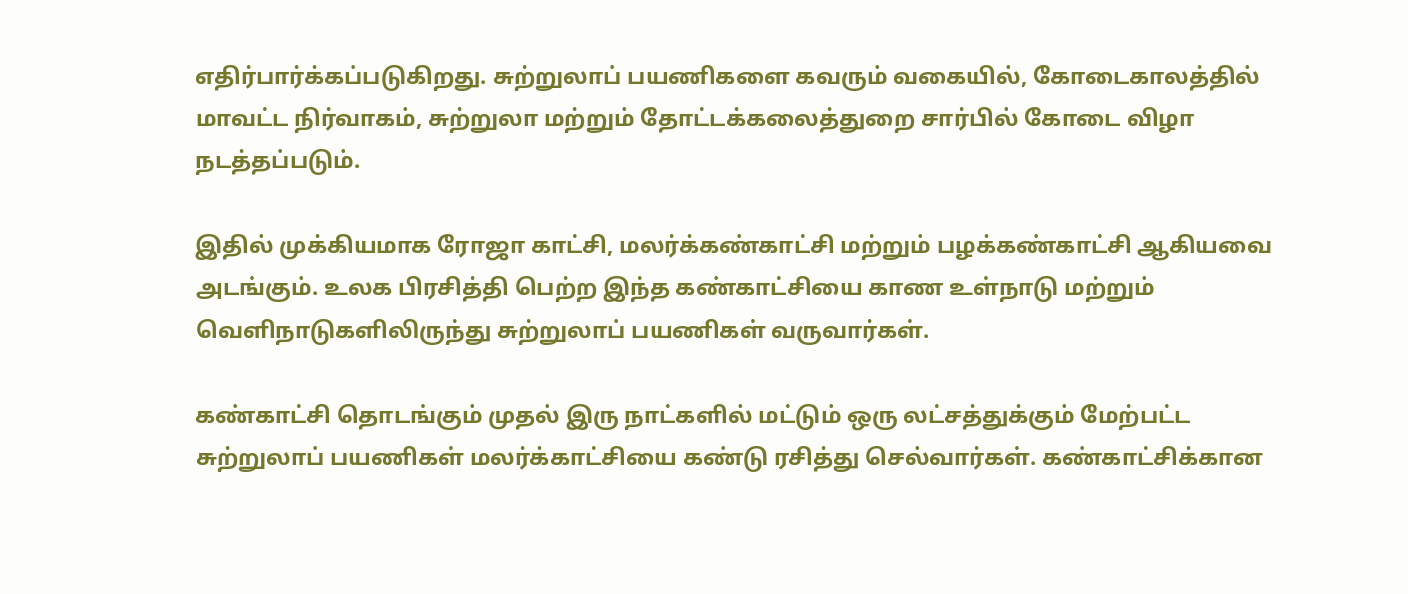எதிர்பார்க்கப்படுகிறது. சுற்றுலாப் பயணிகளை கவரும் வகையில், கோடைகாலத்தில் மாவட்ட நிர்வாகம், சுற்றுலா மற்றும் தோட்டக்கலைத்துறை சார்பில் கோடை விழா நடத்தப்படும்.

இதில் முக்கியமாக ரோஜா காட்சி, மலர்க்கண்காட்சி மற்றும் பழக்கண்காட்சி ஆகியவை அடங்கும். உலக பிரசித்தி பெற்ற இந்த கண்காட்சியை காண உள்நாடு மற்றும் வெளிநாடுகளிலிருந்து சுற்றுலாப் பயணிகள் வருவார்கள்.

கண்காட்சி தொடங்கும் முதல் இரு நாட்களில் மட்டும் ஒரு லட்சத்துக்கும் மேற்பட்ட சுற்றுலாப் பயணிகள் மலர்க்காட்சியை கண்டு ரசித்து செல்வார்கள். கண்காட்சிக்கான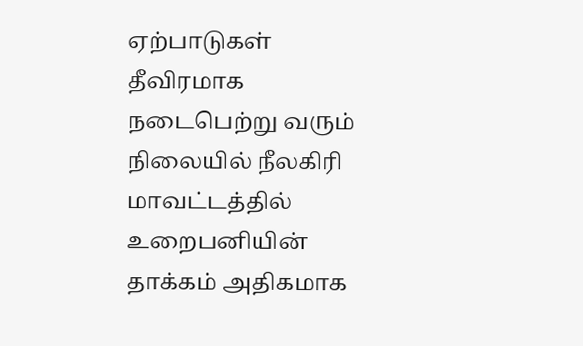ஏற்பாடுகள் தீவிரமாக நடைபெற்று வரும் நிலையில் நீலகிரி மாவட்டத்தில் உறைபனியின் தாக்கம் அதிகமாக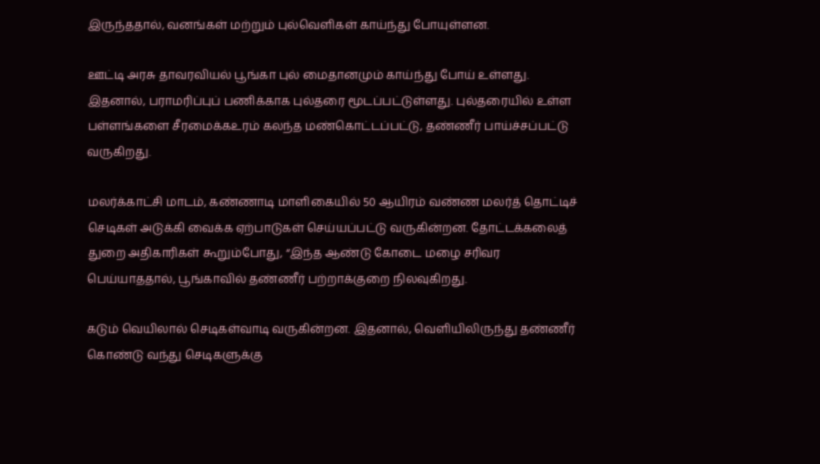இருந்ததால், வனங்கள் மற்றும் புல்வெளிகள் காய்ந்து போயுள்ளன.

ஊட்டி அரசு தாவரவியல் பூங்கா புல் மைதானமும் காய்ந்து போய் உள்ளது. இதனால், பராமரிப்புப் பணிக்காக புல்தரை மூடப்பட்டுள்ளது. புல்தரையில் உள்ள பள்ளங்களை சீரமைக்கஉரம் கலந்த மண்கொட்டப்பட்டு, தண்ணீர் பாய்ச்சப்பட்டு வருகிறது.

மலர்க்காட்சி மாடம், கண்ணாடி மாளிகையில் 50 ஆயிரம் வண்ண மலர்த் தொட்டிச் செடிகள் அடுக்கி வைக்க ஏற்பாடுகள் செய்யப்பட்டு வருகின்றன. தோட்டக்கலைத் துறை அதிகாரிகள் கூறும்போது, “இந்த ஆண்டு கோடை மழை சரிவர பெய்யாததால், பூங்காவில் தண்ணீர் பற்றாக்குறை நிலவுகிறது.

கடும் வெயிலால் செடிகள்வாடி வருகின்றன. இதனால், வெளியிலிருந்து தண்ணீர் கொண்டு வந்து செடிகளுக்கு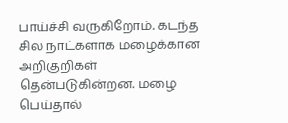பாய்ச்சி வருகிறோம். கடந்த சில நாட்களாக மழைக்கான அறிகுறிகள் தென்படுகின்றன. மழை பெய்தால்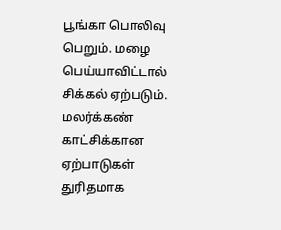பூங்கா பொலிவு பெறும். மழை பெய்யாவிட்டால் சிக்கல் ஏற்படும். மலர்க்கண் காட்சிக்கான ஏற்பாடுகள் துரிதமாக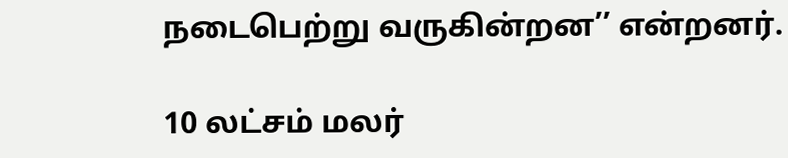நடைபெற்று வருகின்றன’’ என்றனர்.

10 லட்சம் மலர்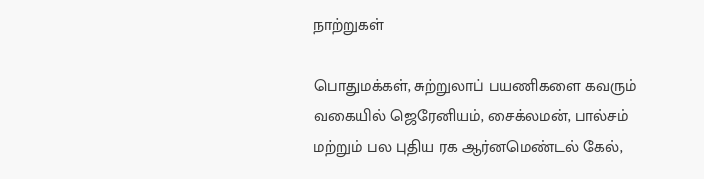நாற்றுகள்

பொதுமக்கள், சுற்றுலாப் பயணிகளை கவரும் வகையில் ஜெரேனியம், சைக்லமன், பால்சம் மற்றும் பல புதிய ரக ஆர்னமெண்டல் கேல்,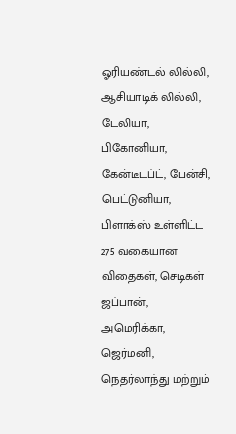ஓரியண்டல் லில்லி, ஆசியாடிக் லில்லி, டேலியா, பிகோனியா, கேன்டீடப்ட், பேன்சி, பெட்டுனியா, பிளாக்ஸ் உள்ளிட்ட 275 வகையான விதைகள், செடிகள் ஜப்பான், அமெரிக்கா, ஜெர்மனி, நெதர்லாந்து மற்றும்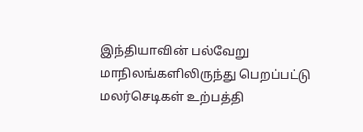இந்தியாவின் பல்வேறு மாநிலங்களிலிருந்து பெறப்பட்டு மலர்செடிகள் உற்பத்தி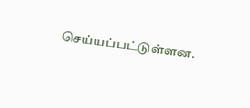செய்யப்பட்டுள்ளன.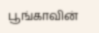பூங்காவின்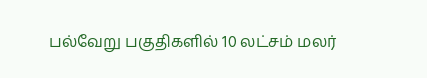பல்வேறு பகுதிகளில் 10 லட்சம் மலர்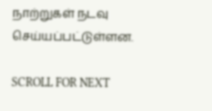நாற்றுகள் நடவு செய்யப்பட்டுள்ளன.

SCROLL FOR NEXT